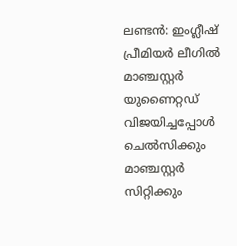ലണ്ടൻ: ഇംഗ്ലീഷ് പ്രീമിയർ ലീഗിൽ മാഞ്ചസ്റ്റർ യുണൈറ്റഡ് വിജയിച്ചപ്പോൾ ചെൽസിക്കും മാഞ്ചസ്റ്റർ സിറ്റിക്കും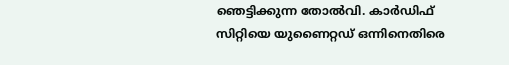ഞെട്ടിക്കുന്ന തോൽവി. കാർഡിഫ് സിറ്റിയെ യുണൈറ്റഡ് ഒന്നിനെതിരെ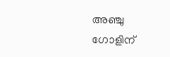അഞ്ചു ഗോളിന്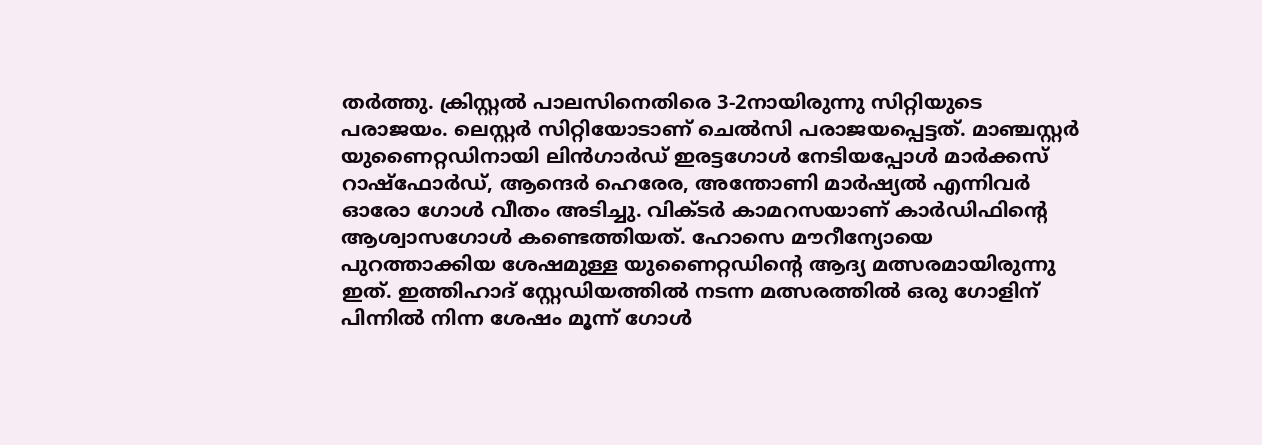തർത്തു. ക്രിസ്റ്റൽ പാലസിനെതിരെ 3-2നായിരുന്നു സിറ്റിയുടെ പരാജയം. ലെസ്റ്റർ സിറ്റിയോടാണ് ചെൽസി പരാജയപ്പെട്ടത്. മാഞ്ചസ്റ്റർ യുണൈറ്റഡിനായി ലിൻഗാർഡ് ഇരട്ടഗോൾ നേടിയപ്പോൾ മാർക്കസ് റാഷ്ഫോർഡ്, ആന്ദെർ ഹെരേര, അന്തോണി മാർഷ്യൽ എന്നിവർ ഓരോ ഗോൾ വീതം അടിച്ചു. വിക്ടർ കാമറസയാണ് കാർഡിഫിന്റെ ആശ്വാസഗോൾ കണ്ടെത്തിയത്. ഹോസെ മൗറീന്യോയെ പുറത്താക്കിയ ശേഷമുള്ള യുണൈറ്റഡിന്റെ ആദ്യ മത്സരമായിരുന്നു ഇത്. ഇത്തിഹാദ് സ്റ്റേഡിയത്തിൽ നടന്ന മത്സരത്തിൽ ഒരു ഗോളിന് പിന്നിൽ നിന്ന ശേഷം മൂന്ന് ഗോൾ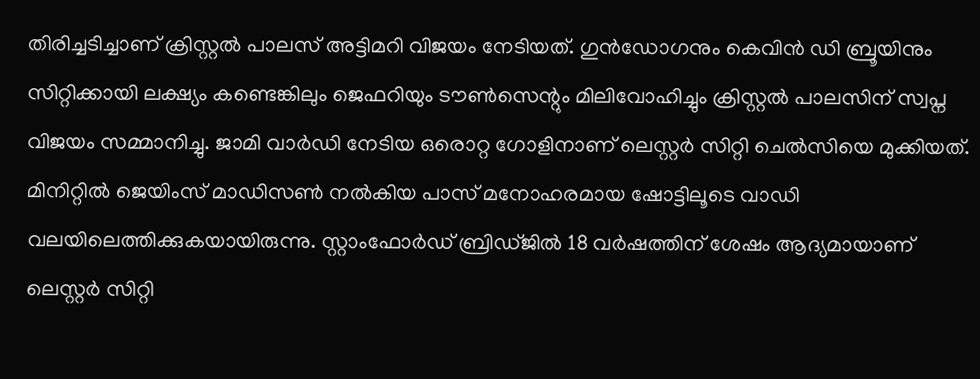തിരിച്ചടിച്ചാണ് ക്രിസ്റ്റൽ പാലസ് അട്ടിമറി വിജയം നേടിയത്. ഗുൻഡോഗനും കെവിൻ ഡി ബ്രൂയിനും സിറ്റിക്കായി ലക്ഷ്യം കണ്ടെങ്കിലും ജെഫറിയും ടൗൺസെന്റും മിലിവോഹിച്ചും ക്രിസ്റ്റൽ പാലസിന് സ്വപ്ന വിജയം സമ്മാനിച്ചു. ജാമി വാർഡി നേടിയ ഒരൊറ്റ ഗോളിനാണ് ലെസ്റ്റർ സിറ്റി ചെൽസിയെ മുക്കിയത്. മിനിറ്റിൽ ജെയിംസ് മാഡിസൺ നൽകിയ പാസ് മനോഹരമായ ഷോട്ടിലൂടെ വാഡി വലയിലെത്തിക്കുകയായിരുന്നു. സ്റ്റാംഫോർഡ് ബ്രിഡ്ജിൽ 18 വർഷത്തിന് ശേഷം ആദ്യമായാണ് ലെസ്റ്റർ സിറ്റി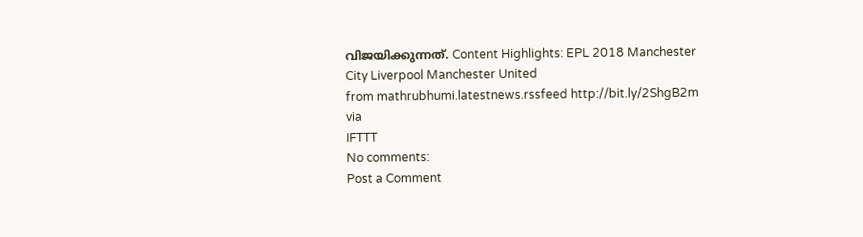വിജയിക്കുന്നത്. Content Highlights: EPL 2018 Manchester City Liverpool Manchester United
from mathrubhumi.latestnews.rssfeed http://bit.ly/2ShgB2m
via
IFTTT
No comments:
Post a Comment